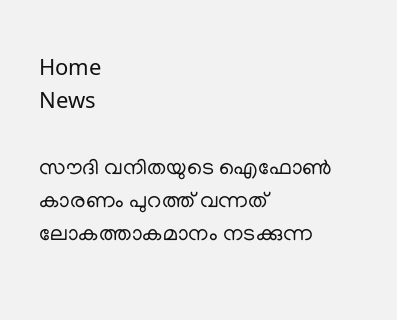Home
News

സൗദി വനിതയുടെ ഐഫോൺ കാരണം പുറത്ത് വന്നത് ലോകത്താകമാനം നടക്കുന്ന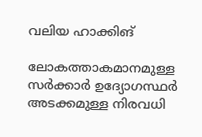വലിയ ഹാക്കിങ്

ലോകത്താകമാനമുള്ള സർക്കാർ ഉദ്യോഗസ്ഥർ അടക്കമുള്ള നിരവധി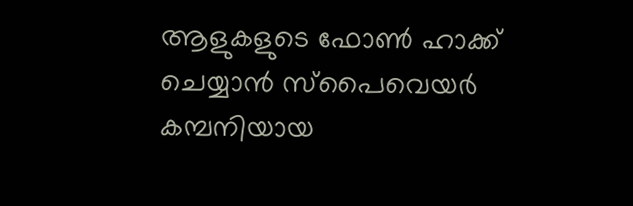ആളുകളുടെ ഫോൺ ഹാക്ക് ചെയ്യാൻ സ്പൈവെയർ കമ്പനിയായ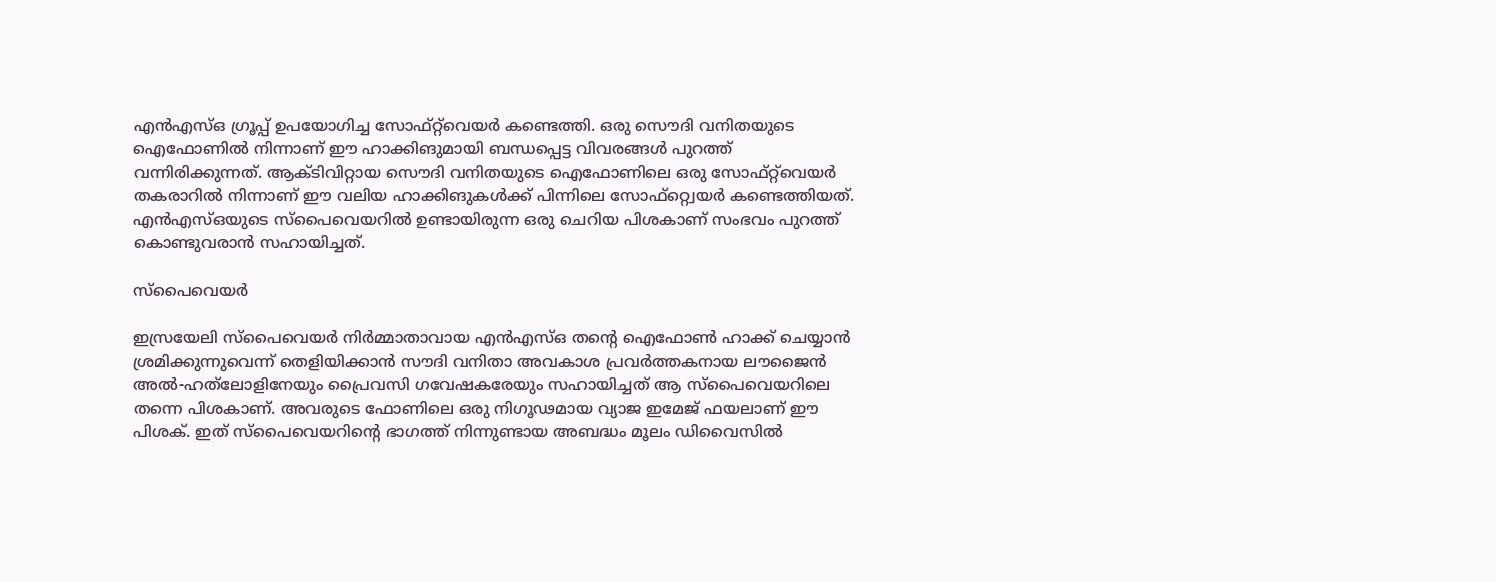എൻഎസ്ഒ ഗ്രൂപ്പ് ഉപയോഗിച്ച സോഫ്റ്റ്‌വെയർ കണ്ടെത്തി. ഒരു സൌദി വനിതയുടെ ഐഫോണിൽ നിന്നാണ് ഈ ഹാക്കിങുമായി ബന്ധപ്പെട്ട വിവരങ്ങൾ പുറത്ത് വന്നിരിക്കുന്നത്. ആക്ടിവിറ്റായ സൌദി വനിതയുടെ ഐഫോണിലെ ഒരു സോഫ്‌റ്റ്‌വെയർ തകരാറിൽ നിന്നാണ് ഈ വലിയ ഹാക്കിങുകൾക്ക് പിന്നിലെ സോഫ്റ്റ്വെയർ കണ്ടെത്തിയത്. എൻഎസ്ഒയുടെ സ്പൈവെയറിൽ ഉണ്ടായിരുന്ന ഒരു ചെറിയ പിശകാണ് സംഭവം പുറത്ത് കൊണ്ടുവരാൻ സഹായിച്ചത്.

സ്പൈവെയർ

ഇസ്രയേലി സ്പൈവെയർ നിർമ്മാതാവായ എൻഎസ്ഒ തന്റെ ഐഫോൺ ഹാക്ക് ചെയ്യാൻ ശ്രമിക്കുന്നുവെന്ന് തെളിയിക്കാൻ സൗദി വനിതാ അവകാശ പ്രവർത്തകനായ ലൗജൈൻ അൽ-ഹത്‌ലോളിനേയും പ്രൈവസി ഗവേഷകരേയും സഹായിച്ചത് ആ സ്പൈവെയറിലെ തന്നെ പിശകാണ്. അവരുടെ ഫോണിലെ ഒരു നിഗൂഢമായ വ്യാജ ഇമേജ് ഫയലാണ് ഈ പിശക്. ഇത് സ്പൈവെയറിന്റെ ഭാഗത്ത് നിന്നുണ്ടായ അബദ്ധം മൂലം ഡിവൈസിൽ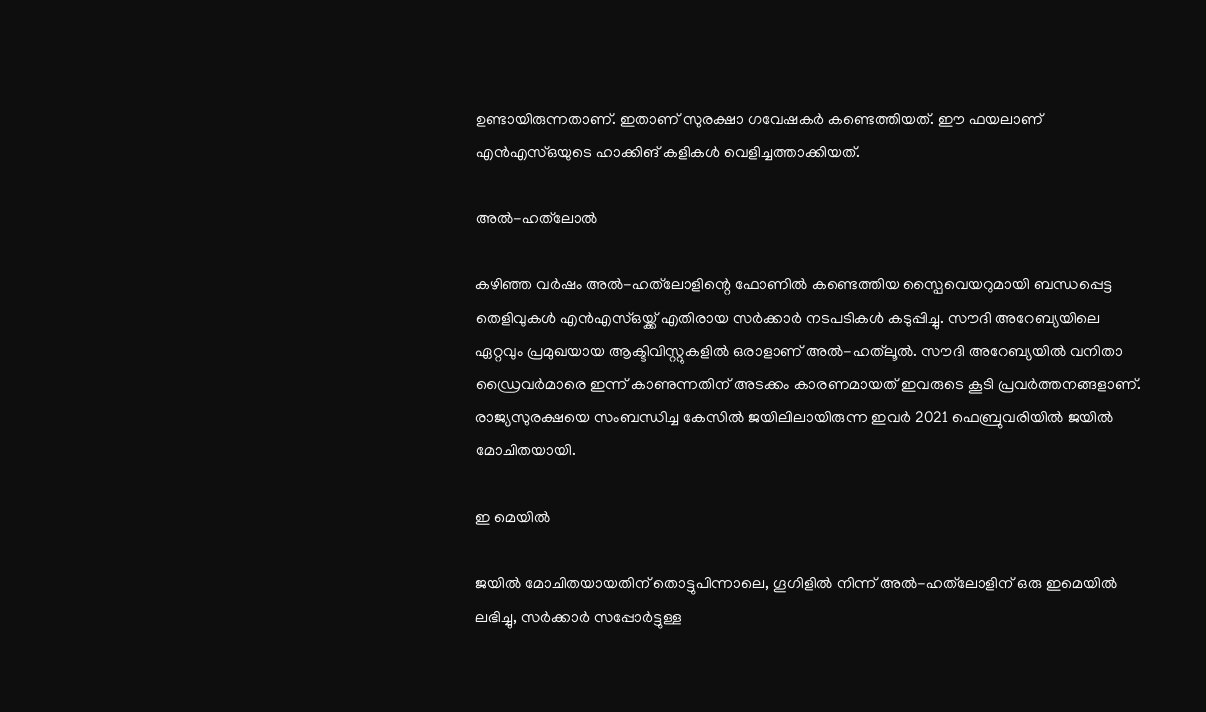ഉണ്ടായിരുന്നതാണ്. ഇതാണ് സുരക്ഷാ ഗവേഷകർ കണ്ടെത്തിയത്. ഈ ഫയലാണ് എൻഎസ്ഒയുടെ ഹാക്കിങ് കളികൾ വെളിച്ചത്താക്കിയത്.

അൽ-ഹത്‌ലോൽ

കഴിഞ്ഞ വർഷം അൽ-ഹത്‌ലോളിന്റെ ഫോണിൽ കണ്ടെത്തിയ സ്പൈവെയറുമായി ബന്ധപ്പെട്ട തെളിവുകൾ എൻഎസ്ഒയ്ക്ക് എതിരായ സർക്കാർ നടപടികൾ കടുപ്പിച്ചു. സൗദി അറേബ്യയിലെ ഏറ്റവും പ്രമുഖയായ ആക്ടിവിസ്റ്റുകളിൽ ഒരാളാണ് അൽ-ഹത്‌ലൂൽ. സൗദി അറേബ്യയിൽ വനിതാ ഡ്രൈവർമാരെ ഇന്ന് കാണുന്നതിന് അടക്കം കാരണമായത് ഇവരുടെ കൂടി പ്രവർത്തനങ്ങളാണ്. രാജ്യസുരക്ഷയെ സംബന്ധിച്ച കേസിൽ ജയിലിലായിരുന്ന ഇവർ 2021 ഫെബ്രുവരിയിൽ ജയിൽ മോചിതയായി.

ഇ മെയിൽ

ജയിൽ മോചിതയായതിന് തൊട്ടുപിന്നാലെ, ഗൂഗിളിൽ നിന്ന് അൽ-ഹത്‌ലോളിന് ഒരു ഇമെയിൽ ലഭിച്ചു, സർക്കാർ സപ്പോർട്ടുള്ള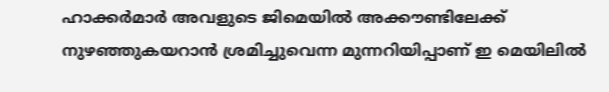ഹാക്കർമാർ അവളുടെ ജിമെയിൽ അക്കൗണ്ടിലേക്ക് നുഴഞ്ഞുകയറാൻ ശ്രമിച്ചുവെന്ന മുന്നറിയിപ്പാണ് ഇ മെയിലിൽ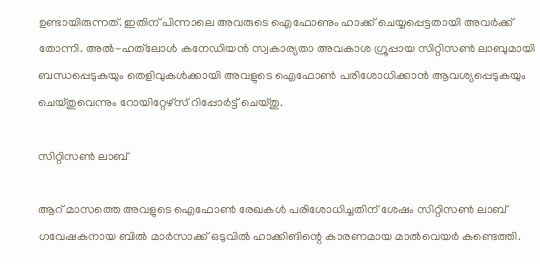ഉണ്ടായിരുന്നത്. ഇതിന് പിന്നാലെ അവരുടെ ഐഫോണും ഹാക്ക് ചെയ്യപ്പെട്ടതായി അവർക്ക് തോന്നി. അൽ-ഹത്‌ലോൾ കനേഡിയൻ സ്വകാര്യതാ അവകാശ ഗ്രൂപ്പായ സിറ്റിസൺ ലാബുമായി ബന്ധപ്പെടുകയും തെളിവുകൾക്കായി അവളുടെ ഐഫോൺ പരിശോധിക്കാൻ ആവശ്യപ്പെടുകയും ചെയ്തുവെന്നും റോയിറ്റേഴ്സ് റിപ്പോർട്ട് ചെയ്തു.

സിറ്റിസൺ ലാബ്

ആറ് മാസത്തെ അവളുടെ ഐഫോൺ രേഖകൾ പരിശോധിച്ചതിന് ശേഷം സിറ്റിസൺ ലാബ് ഗവേഷകനായ ബിൽ മാർസാക്ക് ഒടുവിൽ ഹാക്കിങിന്റെ കാരണമായ മാൽവെയർ കണ്ടെത്തി.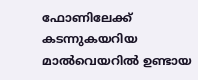ഫോണിലേക്ക് കടന്നുകയറിയ മാൽവെയറിൽ ഉണ്ടായ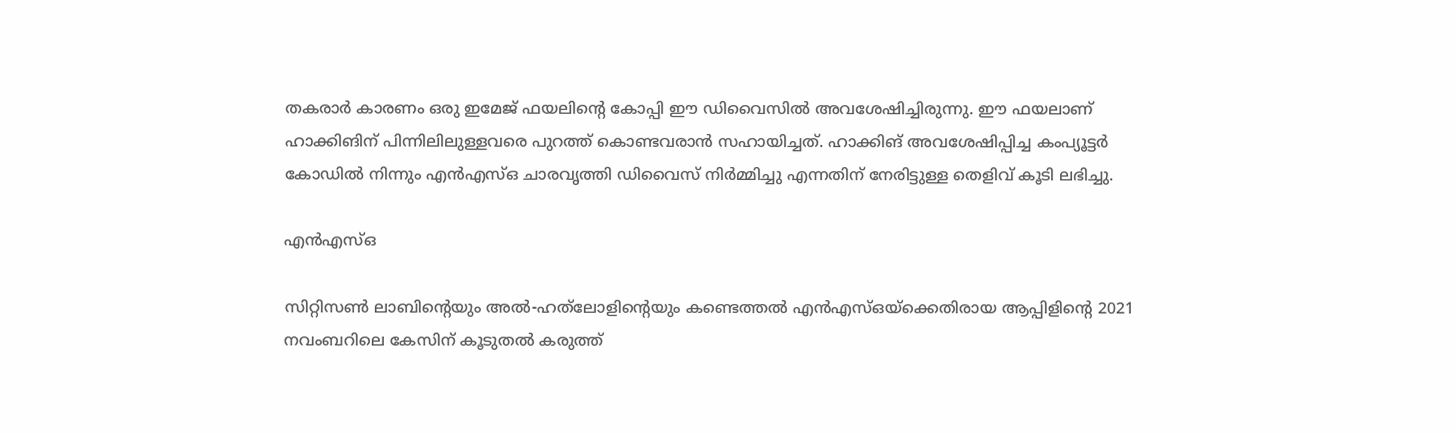തകരാർ കാരണം ഒരു ഇമേജ് ഫയലിന്റെ കോപ്പി ഈ ഡിവൈസിൽ അവശേഷിച്ചിരുന്നു. ഈ ഫയലാണ് ഹാക്കിങിന് പിന്നിലിലുള്ളവരെ പുറത്ത് കൊണ്ടവരാൻ സഹായിച്ചത്. ഹാക്കിങ് അവശേഷിപ്പിച്ച കംപ്യൂട്ടർ കോഡിൽ നിന്നും എൻഎസ്ഒ ചാരവൃത്തി ഡിവൈസ് നിർമ്മിച്ചു എന്നതിന് നേരിട്ടുള്ള തെളിവ് കൂടി ലഭിച്ചു.

എൻഎസ്ഒ

സിറ്റിസൺ ലാബിന്റെയും അൽ-ഹത്‌ലോളിന്റെയും കണ്ടെത്തൽ എൻഎസ്ഒയ്‌ക്കെതിരായ ആപ്പിളിന്റെ 2021 നവംബറിലെ കേസിന് കൂടുതൽ കരുത്ത്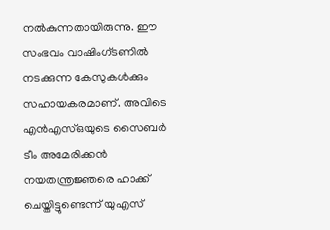നൽകുന്നതായിരുന്നു. ഈ സംഭവം വാഷിംഗ്ടണിൽ നടക്കുന്ന കേസുകൾക്കും സഹായകരമാണ്. അവിടെ എൻഎസ്ഒയുടെ സൈബർ ടീം അമേരിക്കൻ നയതന്ത്രജ്ഞരെ ഹാക്ക് ചെയ്തിട്ടുണ്ടെന്ന് യുഎസ്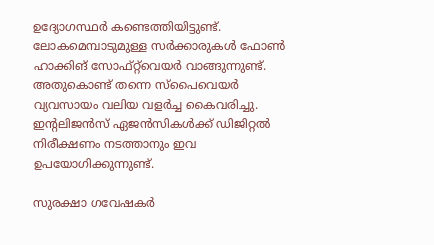ഉദ്യോഗസ്ഥർ കണ്ടെത്തിയിട്ടുണ്ട്. ലോകമെമ്പാടുമുള്ള സർക്കാരുകൾ ഫോൺ ഹാക്കിങ് സോഫ്‌റ്റ്‌വെയർ വാങ്ങുന്നുണ്ട്. അതുകൊണ്ട് തന്നെ സ്‌പൈവെയർ വ്യവസായം വലിയ വളർച്ച കൈവരിച്ചു. ഇന്റലിജൻസ് ഏജൻസികൾക്ക് ഡിജിറ്റൽ നിരീക്ഷണം നടത്താനും ഇവ ഉപയോഗിക്കുന്നുണ്ട്.

സുരക്ഷാ ഗവേഷകർ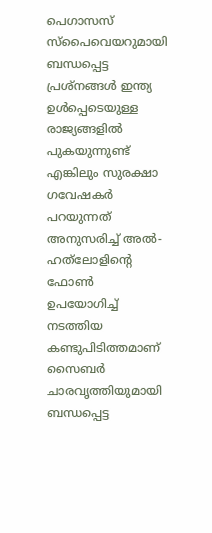പെഗാസസ് സ്പൈവെയറുമായി ബന്ധപ്പെട്ട പ്രശ്നങ്ങൾ ഇന്ത്യ ഉൾപ്പെടെയുള്ള രാജ്യങ്ങളിൽ പുകയുന്നുണ്ട് എങ്കിലും സുരക്ഷാ ഗവേഷകർ പറയുന്നത് അനുസരിച്ച് അൽ-ഹത്‌ലോളിന്റെ ഫോൺ ഉപയോഗിച്ച് നടത്തിയ കണ്ടുപിടിത്തമാണ് സൈബർ ചാരവൃത്തിയുമായി ബന്ധപ്പെട്ട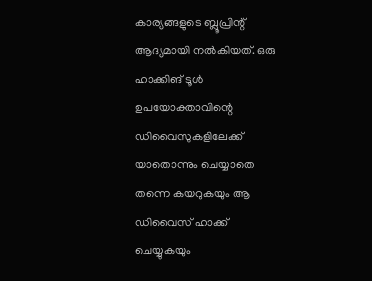കാര്യങ്ങളുടെ ബ്ലൂപ്രിന്റ് ആദ്യമായി നൽകിയത്. ഒരു ഹാക്കിങ് ടൂൾ ഉപയോക്താവിന്റെ ഡിവൈസുകളിലേക്ക് യാതൊന്നും ചെയ്യാതെ തന്നെ കയറുകയും ആ ഡിവൈസ് ഹാക്ക് ചെയ്യുകയും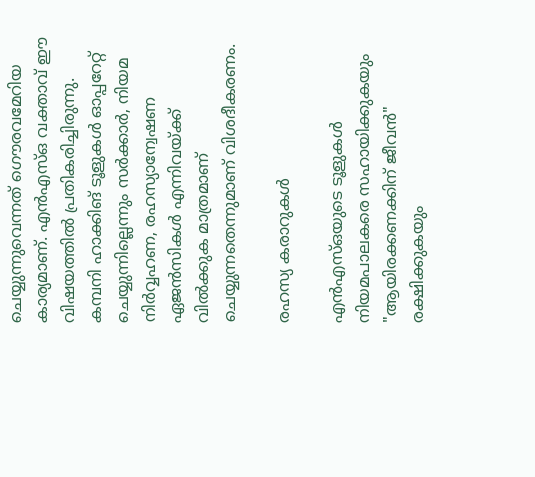ചെയ്യുന്നുവെന്നത് ഗൌരവമേറിയ കാര്യമാണ്. എൻഎസ്ഒ വക്താവ് ഈ വിഷയത്തിൽ പ്രതികരിച്ചിരുന്നു. കമ്പനി ഹാക്കിങ് ടൂളുകൾ ഓപ്പറേറ്റ് ചെയ്യുന്നില്ലെന്നും സർക്കാർ, നിയമ നിർവ്വഹണ, രഹസ്യാന്വേഷണ ഏജൻസികൾ എന്നിവയ്ക്ക് വിൽക്കുക മാത്രമാണ് ചെയ്യുന്നതെന്നുമാണ് വിശദീകരണം.

രഹസ്യ കരാറുകൾ

എൻഎസ്ഒയുടെ ടൂളുകൾ നിയമപാലകരെ സഹായിക്കുകയും "ആയിരക്കണക്കിന് ജീവൻ" രക്ഷിക്കുകയും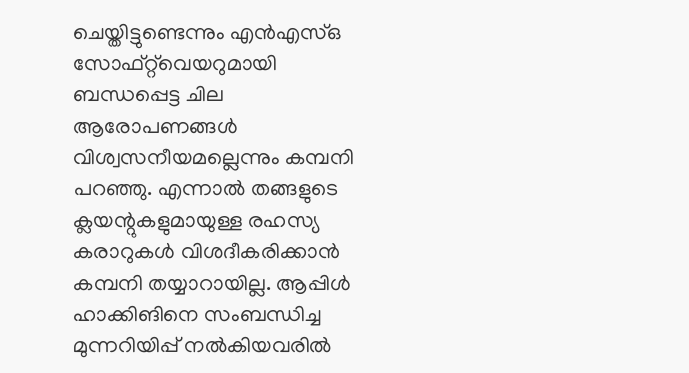ചെയ്തിട്ടുണ്ടെന്നും എൻഎസ്ഒ സോഫ്‌റ്റ്‌വെയറുമായി ബന്ധപ്പെട്ട ചില ആരോപണങ്ങൾ വിശ്വസനീയമല്ലെന്നും കമ്പനി പറഞ്ഞു. എന്നാൽ തങ്ങളുടെ ക്ലയന്റുകളുമായുള്ള രഹസ്യ കരാറുകൾ വിശദീകരിക്കാൻ കമ്പനി തയ്യാറായില്ല. ആപ്പിൾ ഹാക്കിങിനെ സംബന്ധിച്ച മുന്നറിയിപ്പ് നൽകിയവരിൽ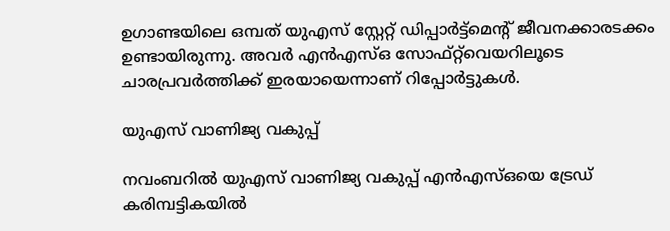ഉഗാണ്ടയിലെ ഒമ്പത് യുഎസ് സ്റ്റേറ്റ് ഡിപ്പാർട്ട്‌മെന്റ് ജീവനക്കാരടക്കം ഉണ്ടായിരുന്നു. അവർ എൻഎസ്‌ഒ സോഫ്റ്റ്‌വെയറിലൂടെ ചാരപ്രവർത്തിക്ക് ഇരയായെന്നാണ് റിപ്പോർട്ടുകൾ.

യുഎസ് വാണിജ്യ വകുപ്പ്

നവംബറിൽ യുഎസ് വാണിജ്യ വകുപ്പ് എൻഎസ്ഒയെ ട്രേഡ് കരിമ്പട്ടികയിൽ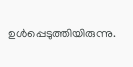ഉൾപ്പെടുത്തിയിരുന്നു.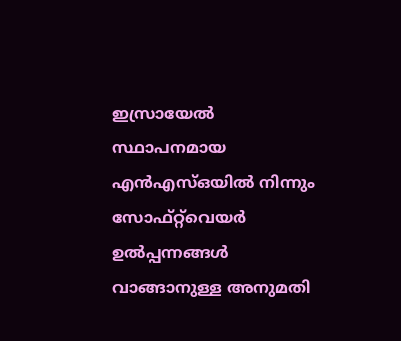ഇസ്രായേൽ സ്ഥാപനമായ എൻഎസ്ഒയിൽ നിന്നും സോഫ്റ്റ്‌വെയർ ഉൽപ്പന്നങ്ങൾ വാങ്ങാനുള്ള അനുമതി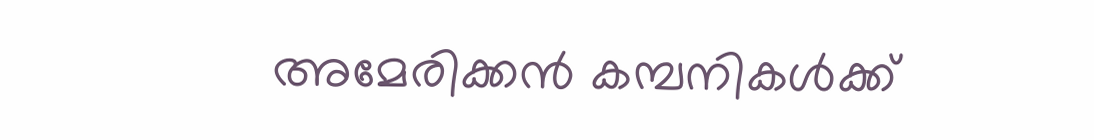അമേരിക്കൻ കമ്പനികൾക്ക്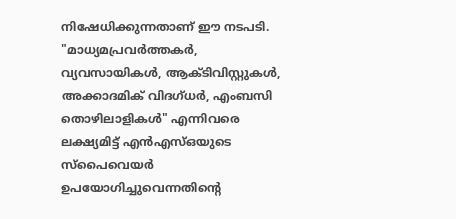നിഷേധിക്കുന്നതാണ് ഈ നടപടി. "മാധ്യമപ്രവർത്തകർ, വ്യവസായികൾ, ആക്ടിവിസ്റ്റുകൾ, അക്കാദമിക് വിദഗ്ധർ, എംബസി തൊഴിലാളികൾ" എന്നിവരെ ലക്ഷ്യമിട്ട് എൻഎസ്ഒയുടെ സ്പൈവെയർ ഉപയോഗിച്ചുവെന്നതിന്റെ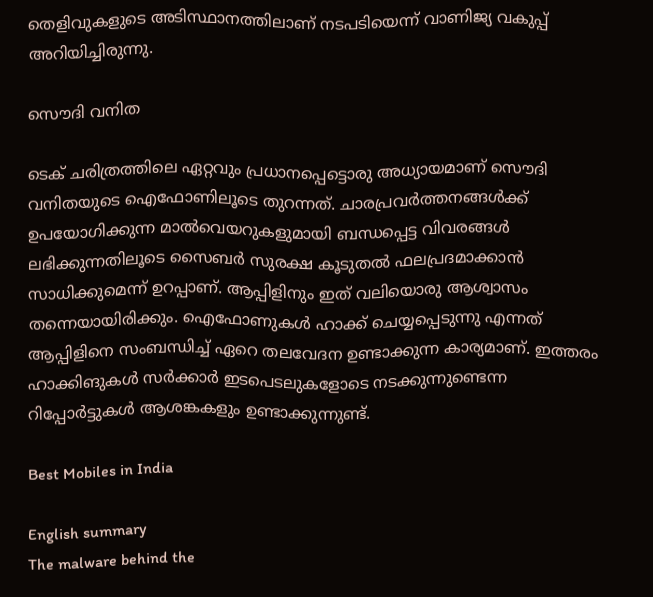തെളിവുകളുടെ അടിസ്ഥാനത്തിലാണ് നടപടിയെന്ന് വാണിജ്യ വകുപ്പ് അറിയിച്ചിരുന്നു.

സൌദി വനിത

ടെക് ചരിത്രത്തിലെ ഏറ്റവും പ്രധാനപ്പെട്ടൊരു അധ്യായമാണ് സൌദി വനിതയുടെ ഐഫോണിലൂടെ തുറന്നത്. ചാരപ്രവർത്തനങ്ങൾക്ക് ഉപയോഗിക്കുന്ന മാൽവെയറുകളുമായി ബന്ധപ്പെട്ട വിവരങ്ങൾ ലഭിക്കുന്നതിലൂടെ സൈബർ സുരക്ഷ കൂടുതൽ ഫലപ്രദമാക്കാൻ സാധിക്കുമെന്ന് ഉറപ്പാണ്. ആപ്പിളിനും ഇത് വലിയൊരു ആശ്വാസം തന്നെയായിരിക്കും. ഐഫോണുകൾ ഹാക്ക് ചെയ്യപ്പെടുന്നു എന്നത് ആപ്പിളിനെ സംബന്ധിച്ച് ഏറെ തലവേദന ഉണ്ടാക്കുന്ന കാര്യമാണ്. ഇത്തരം ഹാക്കിങുകൾ സർക്കാർ ഇടപെടലുകളോടെ നടക്കുന്നുണ്ടെന്ന റിപ്പോർട്ടുകൾ ആശങ്കകളും ഉണ്ടാക്കുന്നുണ്ട്.

Best Mobiles in India

English summary
The malware behind the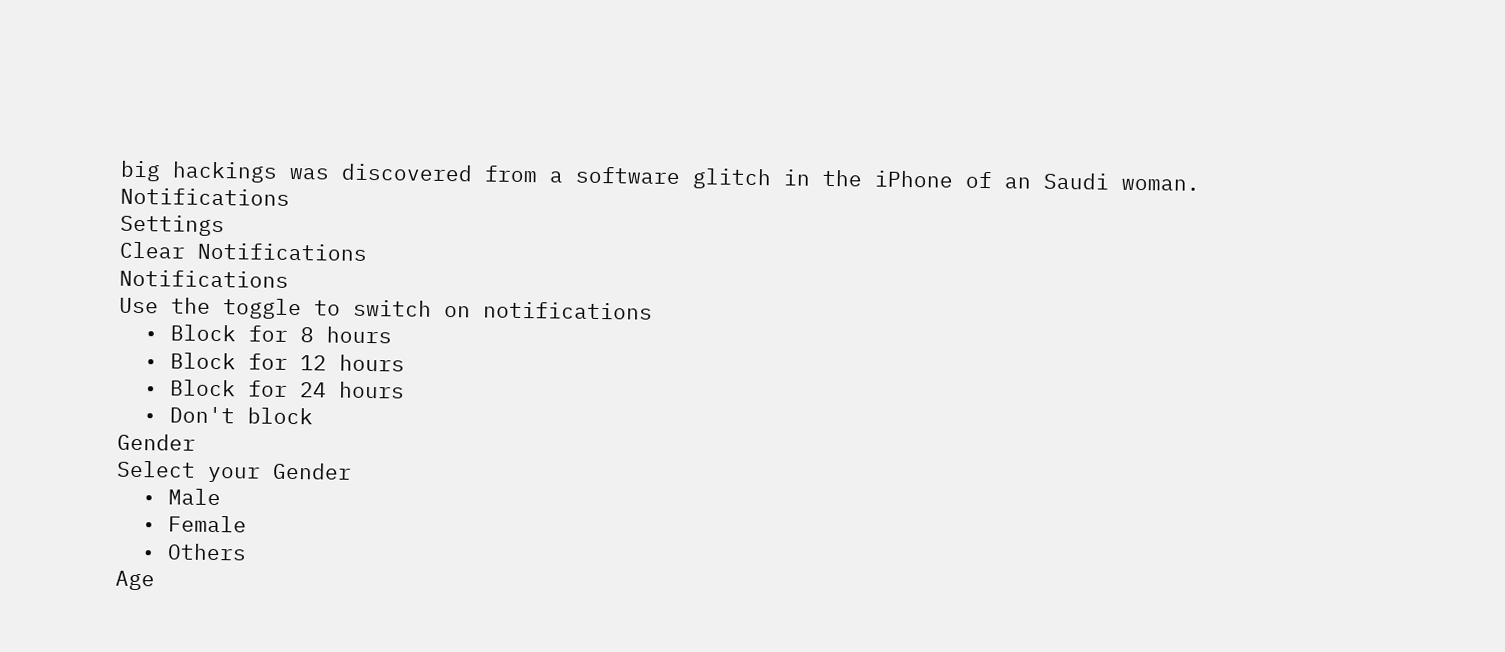big hackings was discovered from a software glitch in the iPhone of an Saudi woman.
Notifications
Settings
Clear Notifications
Notifications
Use the toggle to switch on notifications
  • Block for 8 hours
  • Block for 12 hours
  • Block for 24 hours
  • Don't block
Gender
Select your Gender
  • Male
  • Female
  • Others
Age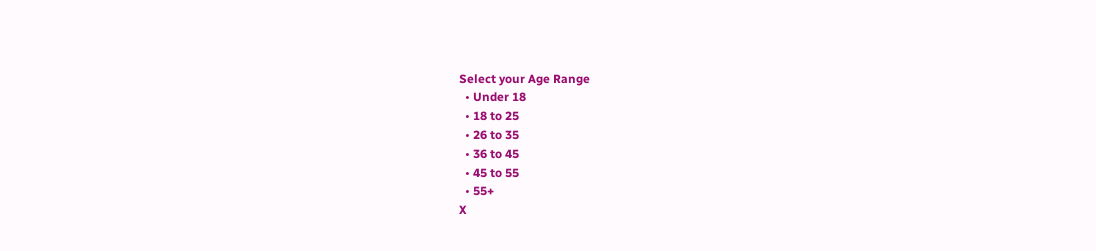Select your Age Range
  • Under 18
  • 18 to 25
  • 26 to 35
  • 36 to 45
  • 45 to 55
  • 55+
X